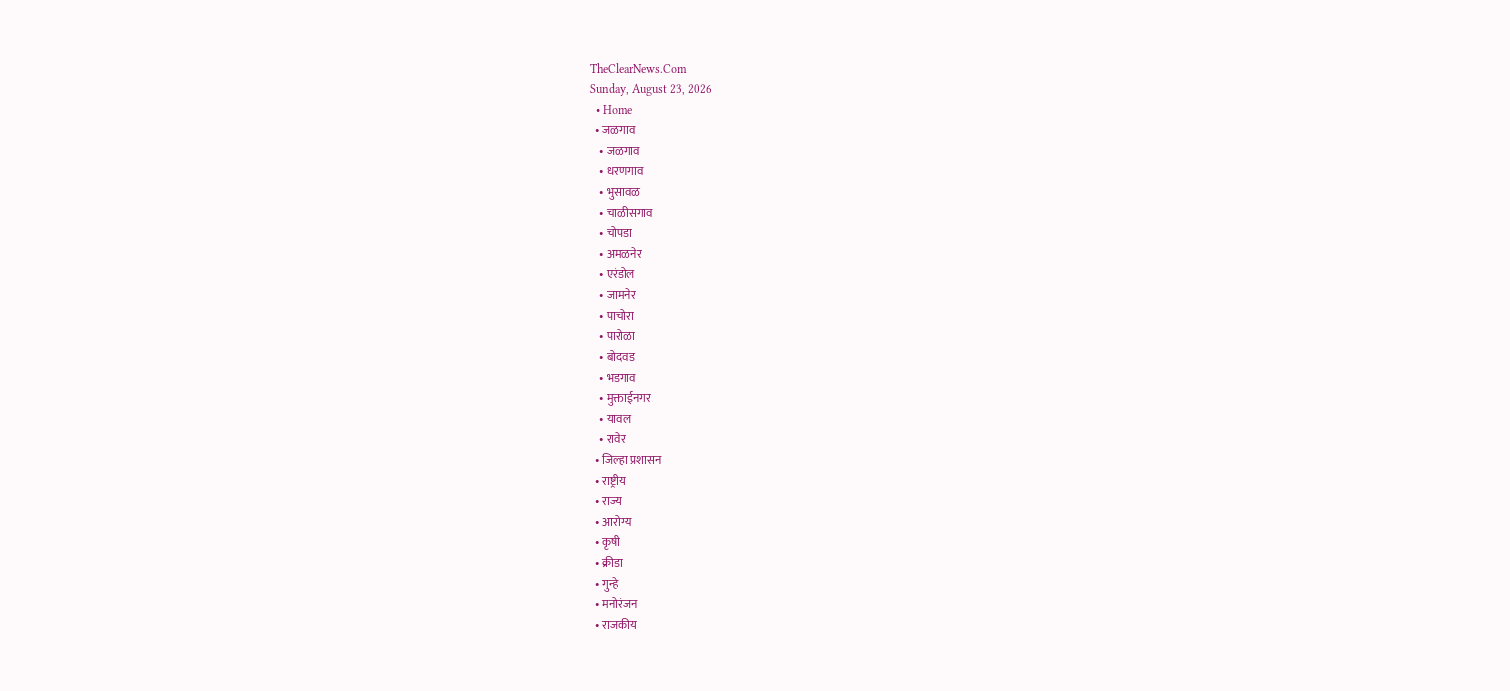TheClearNews.Com
Sunday, August 23, 2026
  • Home
  • जळगाव
    • जळगाव
    • धरणगाव
    • भुसावळ
    • चाळीसगाव
    • चोपडा
    • अमळनेर
    • एरंडोल
    • जामनेर
    • पाचोरा
    • पारोळा
    • बोदवड
    • भडगाव
    • मुक्ताईनगर
    • यावल
    • रावेर
  • जिल्हा प्रशासन
  • राष्ट्रीय
  • राज्य
  • आरोग्य
  • कृषी
  • क्रीडा
  • गुन्हे
  • मनोरंजन
  • राजकीय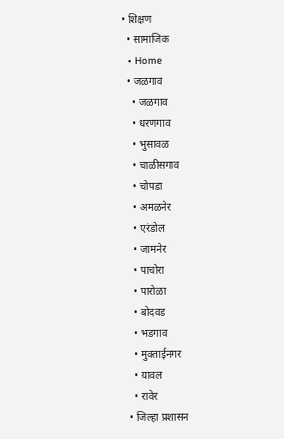• शिक्षण
  • सामाजिक
  • Home
  • जळगाव
    • जळगाव
    • धरणगाव
    • भुसावळ
    • चाळीसगाव
    • चोपडा
    • अमळनेर
    • एरंडोल
    • जामनेर
    • पाचोरा
    • पारोळा
    • बोदवड
    • भडगाव
    • मुक्ताईनगर
    • यावल
    • रावेर
  • जिल्हा प्रशासन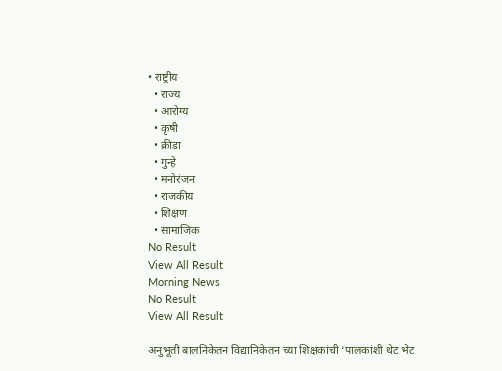• राष्ट्रीय
  • राज्य
  • आरोग्य
  • कृषी
  • क्रीडा
  • गुन्हे
  • मनोरंजन
  • राजकीय
  • शिक्षण
  • सामाजिक
No Result
View All Result
Morning News
No Result
View All Result

अनुभूती बालनिकेतन विद्यानिकेतन च्या शिक्षकांची ‘पालकांशी थेट भेट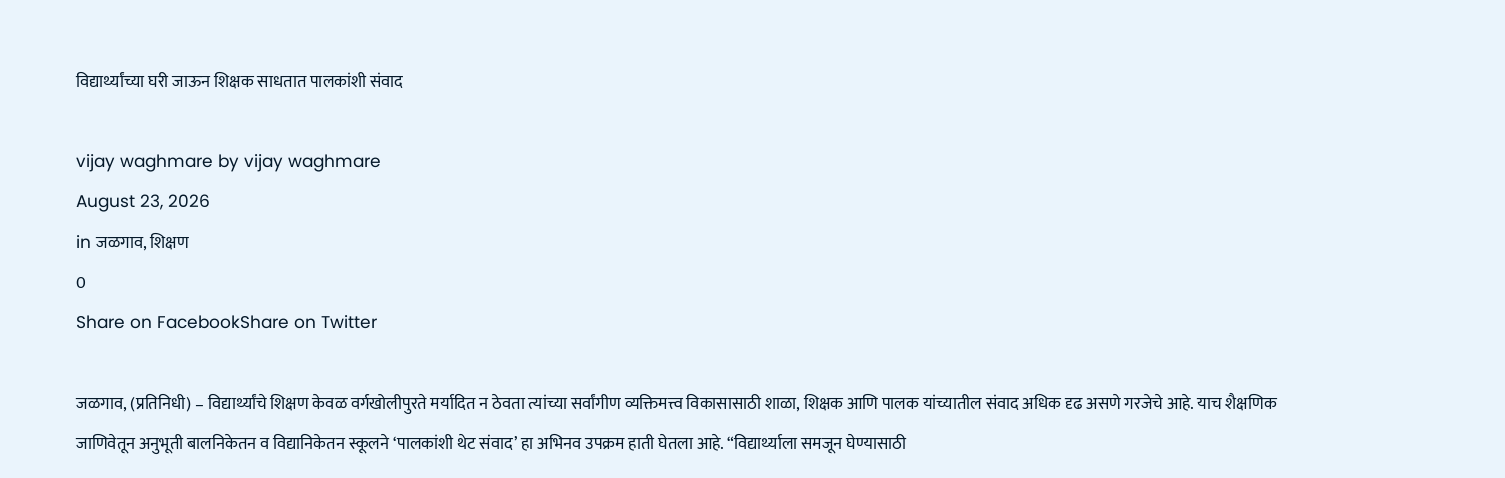विद्यार्थ्यांच्या घरी जाऊन शिक्षक साधतात पालकांशी संवाद

vijay waghmare by vijay waghmare
August 23, 2026
in जळगाव, शिक्षण
0
Share on FacebookShare on Twitter

जळगाव, (प्रतिनिधी) – विद्यार्थ्यांचे शिक्षण केवळ वर्गखोलीपुरते मर्यादित न ठेवता त्यांच्या सर्वांगीण व्यक्तिमत्त्व विकासासाठी शाळा, शिक्षक आणि पालक यांच्यातील संवाद अधिक दृढ असणे गरजेचे आहे. याच शैक्षणिक जाणिवेतून अनुभूती बालनिकेतन व विद्यानिकेतन स्कूलने ‘पालकांशी थेट संवाद’ हा अभिनव उपक्रम हाती घेतला आहे. “विद्यार्थ्याला समजून घेण्यासाठी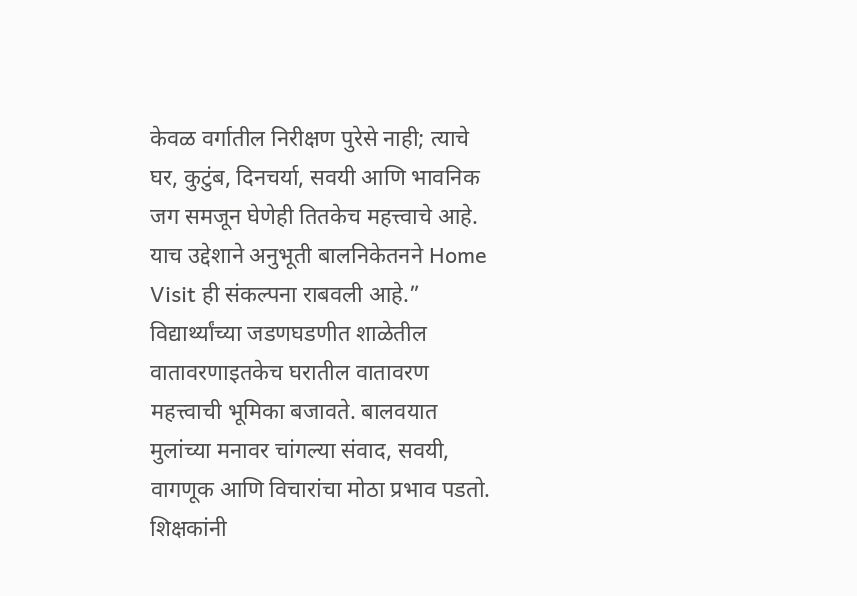केवळ वर्गातील निरीक्षण पुरेसे नाही; त्याचे घर, कुटुंब, दिनचर्या, सवयी आणि भावनिक जग समजून घेणेही तितकेच महत्त्वाचे आहे. याच उद्देशाने अनुभूती बालनिकेतनने Home Visit ही संकल्पना राबवली आहे.”
विद्यार्थ्यांच्या जडणघडणीत शाळेतील वातावरणाइतकेच घरातील वातावरण महत्त्वाची भूमिका बजावते. बालवयात मुलांच्या मनावर चांगल्या संवाद, सवयी, वागणूक आणि विचारांचा मोठा प्रभाव पडतो. शिक्षकांनी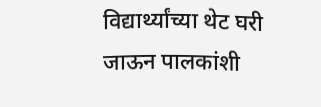विद्यार्थ्यांच्या थेट घरी जाऊन पालकांशी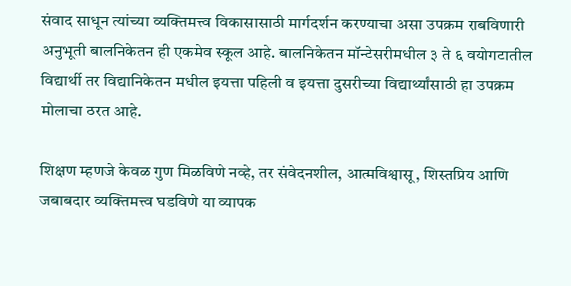संवाद साधून त्यांच्या व्यक्तिमत्त्व विकासासाठी मार्गदर्शन करण्याचा असा उपक्रम राबविणारी अनुभूती बालनिकेतन ही एकमेव स्कूल आहे. बालनिकेतन मॉन्टेसरीमधील ३ ते ६ वयोगटातील विद्यार्थी तर विद्यानिकेतन मधील इयत्ता पहिली व इयत्ता दुसरीच्या विद्यार्थ्यांसाठी हा उपक्रम मोलाचा ठरत आहे.

शिक्षण म्हणजे केवळ गुण मिळविणे नव्हे, तर संवेदनशील, आत्मविश्वासू, शिस्तप्रिय आणि जबाबदार व्यक्तिमत्त्व घडविणे या व्यापक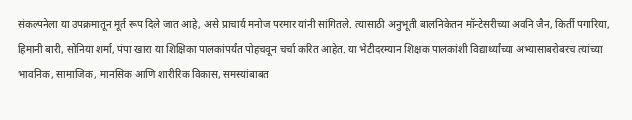संकल्पनेला या उपक्रमातून मूर्त रूप दिले जात आहे, असे प्राचार्य मनोज परमार यांनी सांगितले. त्यासाठी अनुभूती बालनिकेतन मॉन्टेसरीच्या अवनि जैन, किर्ती पगारिया, हिमानी बारी, सोनिया शर्मा, पंपा खारा या शिक्षिका पालकांपर्यंत पोहचवून चर्चा करित आहेत. या भेटीदरम्यान शिक्षक पालकांशी विद्यार्थ्यांच्या अभ्यासाबरोबरच त्यांच्या भावनिक, सामाजिक, मानसिक आणि शारीरिक विकास, समस्यांबाबत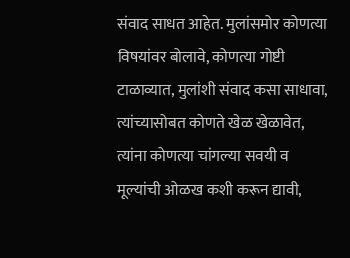संवाद साधत आहेत. मुलांसमोर कोणत्या विषयांवर बोलावे, कोणत्या गोष्टी टाळाव्यात, मुलांशी संवाद कसा साधावा, त्यांच्यासोबत कोणते खेळ खेळावेत, त्यांना कोणत्या चांगल्या सवयी व मूल्यांची ओळख कशी करून द्यावी,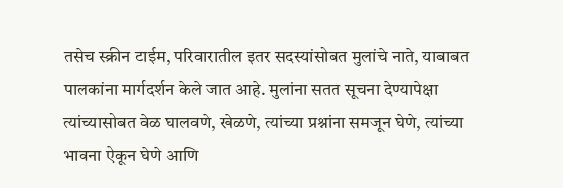तसेच स्क्रीन टाईम, परिवारातील इतर सदस्यांसोबत मुलांचे नाते, याबाबत पालकांना मार्गदर्शन केले जात आहे. मुलांना सतत सूचना देण्यापेक्षा त्यांच्यासोबत वेळ घालवणे, खेळणे, त्यांच्या प्रश्नांना समजून घेणे, त्यांच्या भावना ऐकून घेणे आणि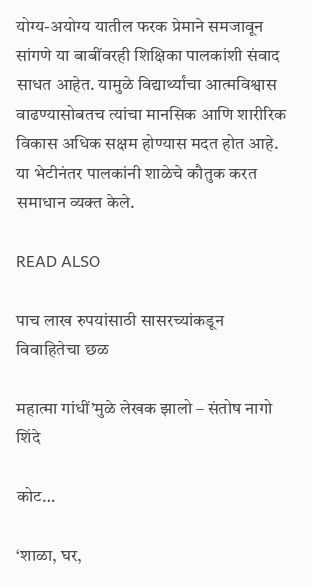योग्य-अयोग्य यातील फरक प्रेमाने समजावून सांगणे या बाबींवरही शिक्षिका पालकांशी संवाद साधत आहेत. यामुळे विद्यार्थ्यांचा आत्मविश्वास वाढण्यासोबतच त्यांचा मानसिक आणि शारीरिक विकास अधिक सक्षम होण्यास मदत होत आहे. या भेटीनंतर पालकांनी शाळेचे कौतुक करत समाधान व्यक्त केले.

READ ALSO

पाच लाख रुपयांसाठी सासरच्यांकडून विवाहितेचा छळ

महात्मा गांधीं’मुळे लेखक झालो – संतोष नागो शिंदे

कोट…

‘शाळा, घर,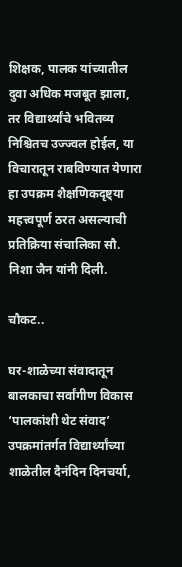शिक्षक, पालक यांच्यातील दुवा अधिक मजबूत झाला, तर विद्यार्थ्यांचे भवितव्य निश्चितच उज्ज्वल होईल, या विचारातून राबविण्यात येणारा हा उपक्रम शैक्षणिकदृष्ट्या महत्त्वपूर्ण ठरत असल्याची प्रतिक्रिया संचालिका सौ. निशा जैन यांनी दिली.

चौकट..

घर-शाळेच्या संवादातून बालकाचा सर्वांगीण विकास
‘पालकांशी थेट संवाद’ उपक्रमांतर्गत विद्यार्थ्यांच्या शाळेतील दैनंदिन दिनचर्या,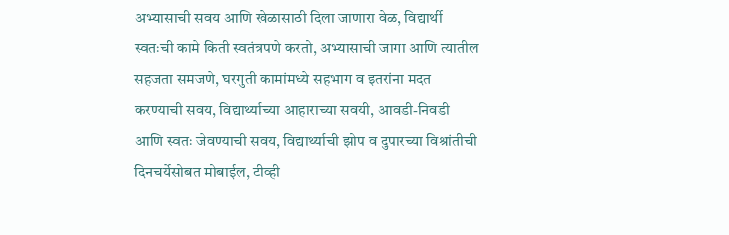अभ्यासाची सवय आणि खेळासाठी दिला जाणारा वेळ, विद्यार्थी स्वतःची कामे किती स्वतंत्रपणे करतो, अभ्यासाची जागा आणि त्यातील सहजता समजणे, घरगुती कामांमध्ये सहभाग व इतरांना मदत करण्याची सवय, विद्यार्थ्याच्या आहाराच्या सवयी, आवडी-निवडी आणि स्वतः जेवण्याची सवय, विद्यार्थ्याची झोप व दुपारच्या विश्रांतीची दिनचर्येसोबत मोबाईल, टीव्ही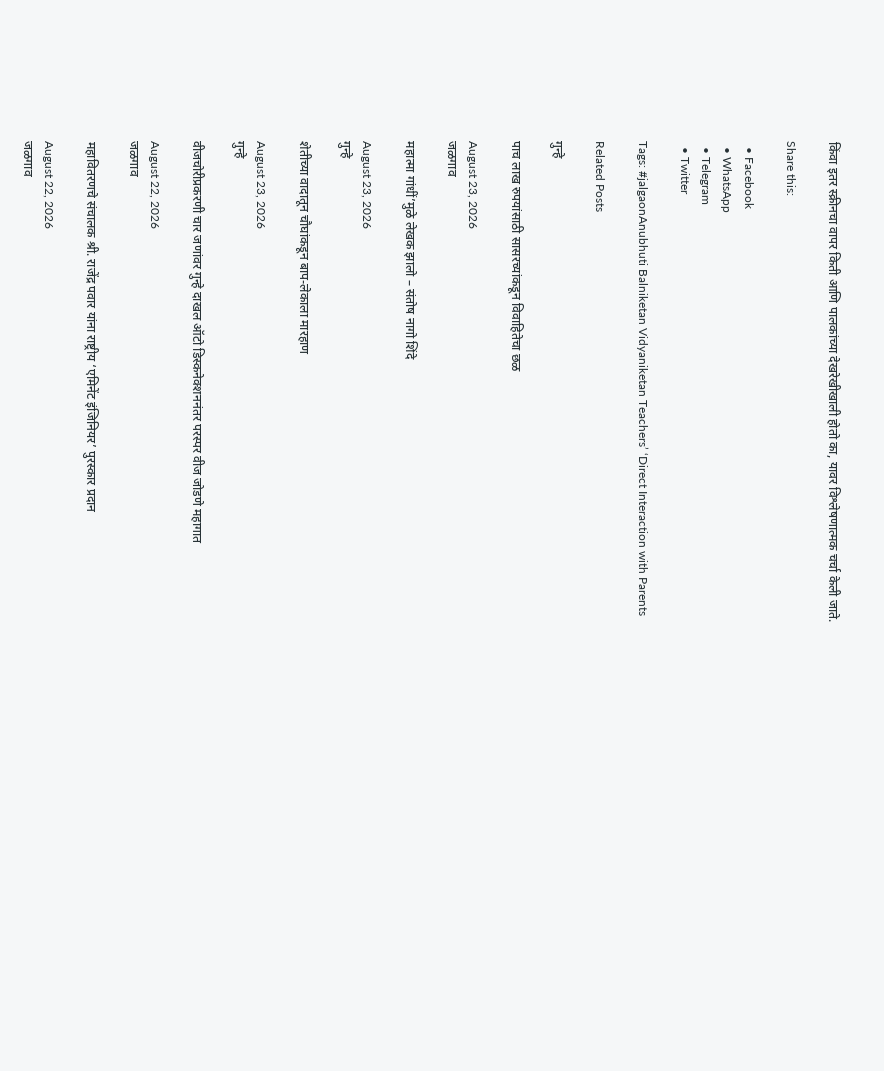किंवा इतर स्क्रीनचा वापर किती आणि पालकांच्या देखरेखीखाली होतो का, यावर विश्लेषणात्मक चर्चा केली जाते.

Share this:

  • Facebook
  • WhatsApp
  • Telegram
  • Twitter

Tags: #jalgaonAnubhuti Balniketan Vidyaniketan Teachers’ ‘Direct Interaction with Parents

Related Posts

गुन्हे

पाच लाख रुपयांसाठी सासरच्यांकडून विवाहितेचा छळ

August 23, 2026
जळगाव

महात्मा गांधीं’मुळे लेखक झालो – संतोष नागो शिंदे

August 23, 2026
गुन्हे

शेतीच्या वादातून चौघांकडून बाप-लेकाला मारहाण

August 23, 2026
गुन्हे

वीजचोरीप्रकरणी चार जणांवर गुन्हे दाखल ऑटो डिस्कनेक्शननंतर परस्पर वीज जोडणे महागात

August 22, 2026
जळगाव

महावितरणचे संचालक श्री. राजेंद्र पवार यांना राष्ट्रीय ‘एमिनेंट इंजिनियर’ पुरस्कार प्रदान

August 22, 2026
जळगाव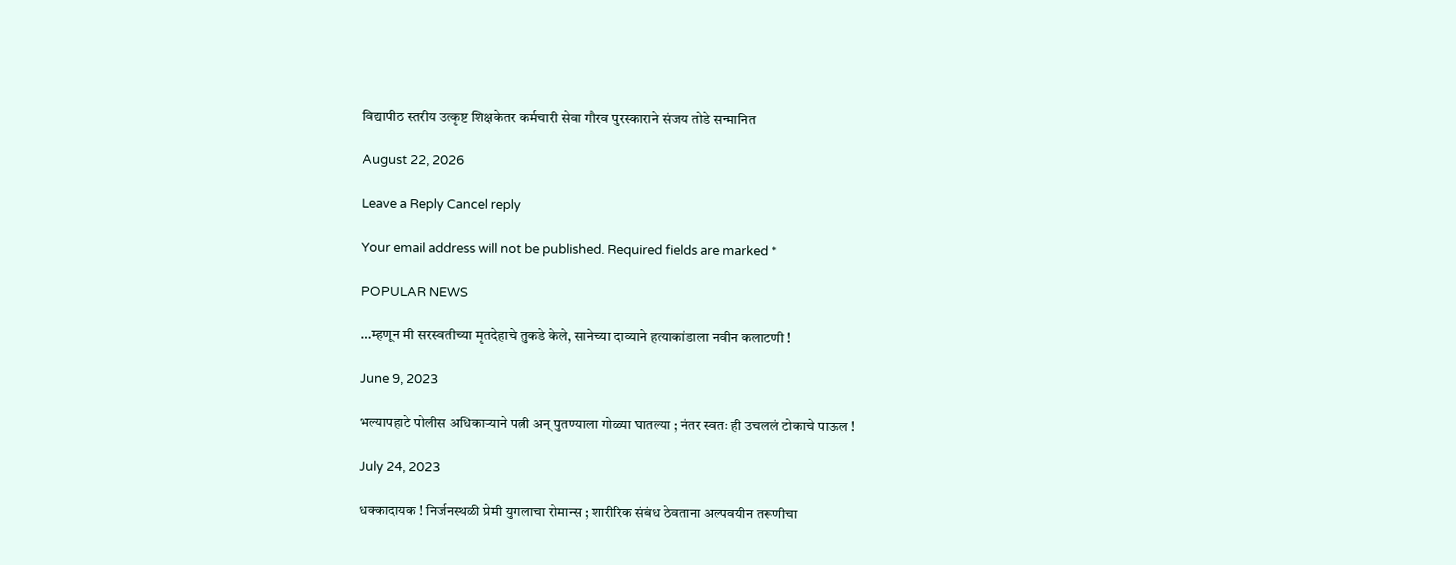विद्यापीठ स्तरीय उत्कृष्ट शिक्षकेतर कर्मचारी सेवा गौरव पुरस्काराने संजय तोडे सन्मानित

August 22, 2026

Leave a Reply Cancel reply

Your email address will not be published. Required fields are marked *

POPULAR NEWS

…म्हणून मी सरस्वतीच्या मृतदेहाचे तुकडे केले, सानेच्या दाव्याने हत्याकांडाला नवीन कलाटणी !

June 9, 2023

भल्यापहाटे पोलीस अधिकाऱ्याने पत्नी अन् पुतण्याला गोळ्या घातल्या ; नंतर स्वतः ही उचललं टोकाचे पाऊल !

July 24, 2023

धक्कादायक ! निर्जनस्थळी प्रेमी युगलाचा रोमान्स ; शारीरिक संबंध ठेवताना अल्पवयीन तरूणीचा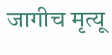जागीच मृत्यू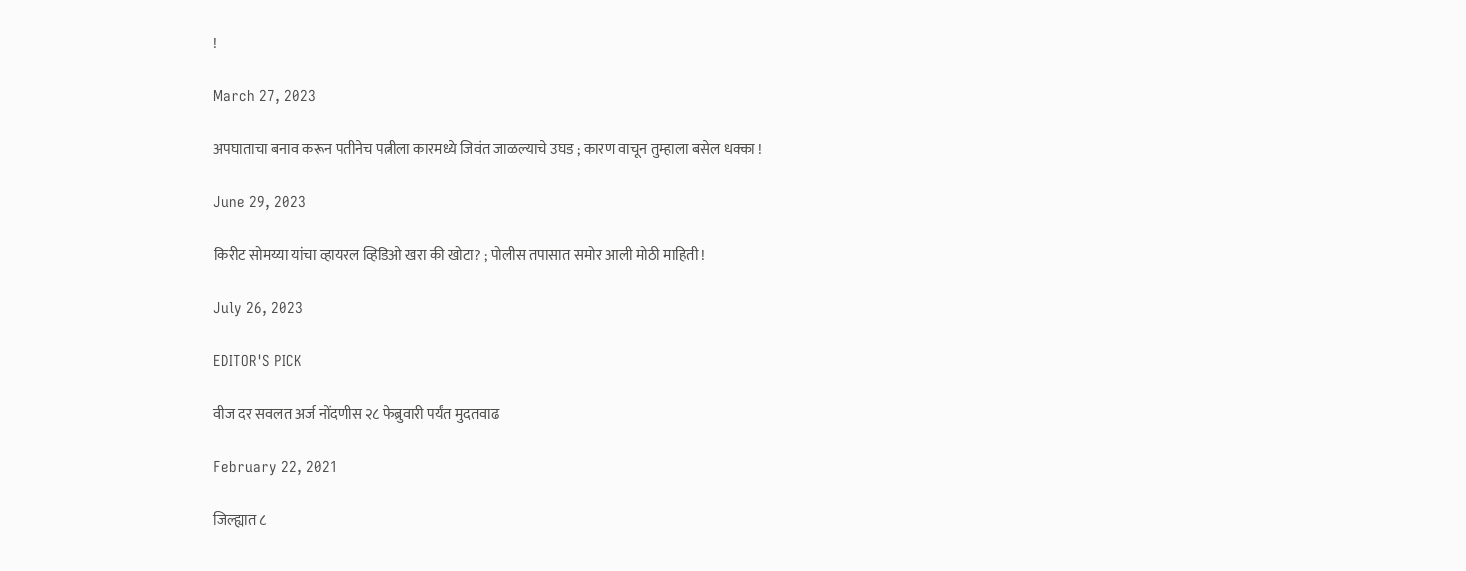!

March 27, 2023

अपघाताचा बनाव करून पतीनेच पत्नीला कारमध्ये जिवंत जाळल्याचे उघड ; कारण वाचून तुम्हाला बसेल धक्का !

June 29, 2023

किरीट सोमय्या यांचा व्हायरल व्हिडिओ खरा की खोटा? ; पोलीस तपासात समोर आली मोठी माहिती !

July 26, 2023

EDITOR'S PICK

वीज दर सवलत अर्ज नोंदणीस २८ फेब्रुवारी पर्यंत मुदतवाढ

February 22, 2021

जिल्ह्यात ८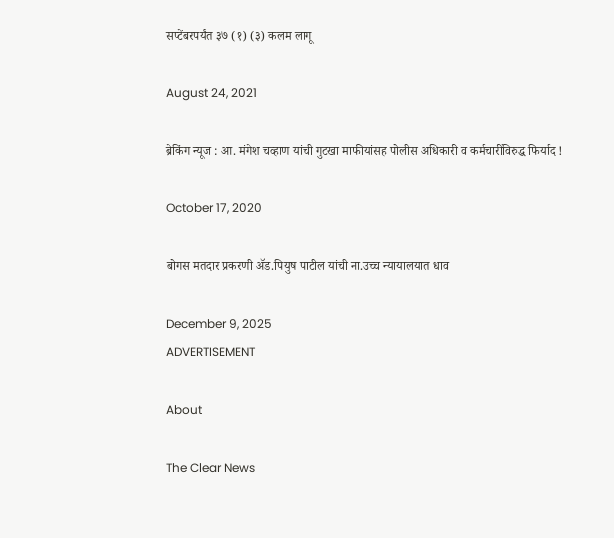सप्टेंबरपर्यंत ३७ (१) (३) कलम लागू

August 24, 2021

ब्रेकिंग न्यूज : आ. मंगेश चव्हाण यांची गुटखा माफीयांसह पोलीस अधिकारी व कर्मचारींविरुद्ध फिर्याद !

October 17, 2020

बोगस मतदार प्रकरणी ॲड.पियुष पाटील यांची ना.उच्च न्यायालयात धाव

December 9, 2025
ADVERTISEMENT

About

The Clear News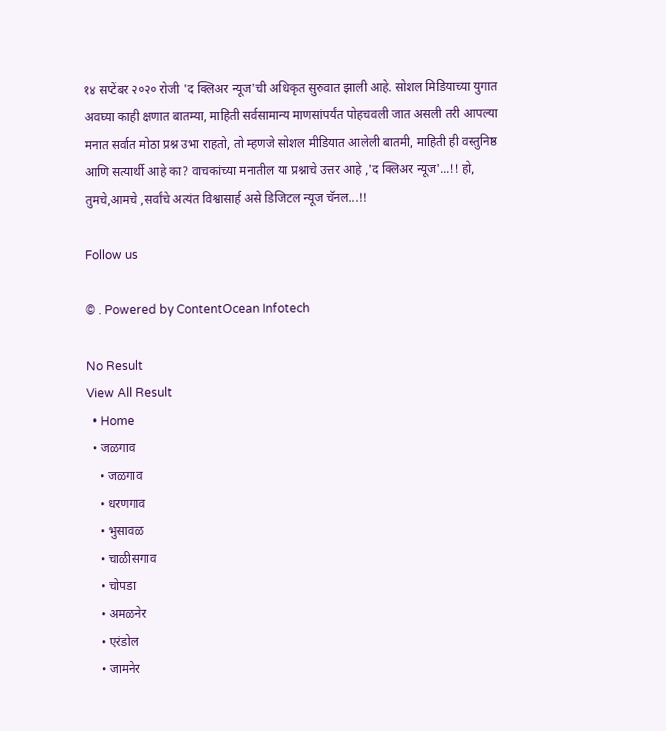१४ सप्टेंबर २०२० रोजी 'द क्लिअर न्यूज'ची अधिकृत सुरुवात झाली आहे. सोशल मिडियाच्या युगात अवघ्या काही क्षणात बातम्या, माहिती सर्वसामान्य माणसांपर्यंत पोहचवली जात असली तरी आपल्या मनात सर्वात मोठा प्रश्न उभा राहतो, तो म्हणजे सोशल मीडियात आलेली बातमी, माहिती ही वस्तुनिष्ठ आणि सत्यार्थी आहे का? वाचकांच्या मनातील या प्रश्नाचे उत्तर आहे ,'द क्लिअर न्यूज'...!! हो, तुमचे,आमचे ,सर्वांचे अत्यंत विश्वासार्ह असे डिजिटल न्यूज चॅनल...!!

Follow us

© . Powered by ContentOcean Infotech

No Result
View All Result
  • Home
  • जळगाव
    • जळगाव
    • धरणगाव
    • भुसावळ
    • चाळीसगाव
    • चोपडा
    • अमळनेर
    • एरंडोल
    • जामनेर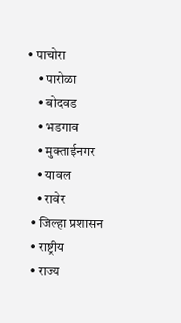• पाचोरा
    • पारोळा
    • बोदवड
    • भडगाव
    • मुक्ताईनगर
    • यावल
    • रावेर
  • जिल्हा प्रशासन
  • राष्ट्रीय
  • राज्य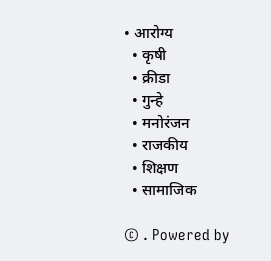• आरोग्य
  • कृषी
  • क्रीडा
  • गुन्हे
  • मनोरंजन
  • राजकीय
  • शिक्षण
  • सामाजिक

© . Powered by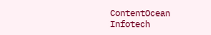ContentOcean Infotech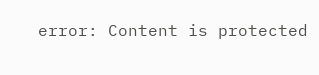error: Content is protected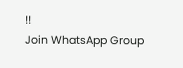!!
Join WhatsApp Group